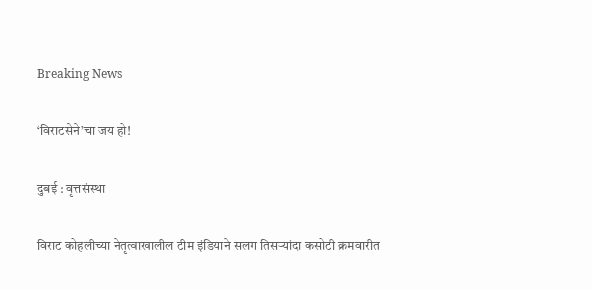Breaking News

‘विराटसेने’चा जय हो!

दुबई : वृत्तसंस्था

विराट कोहलीच्या नेतृत्वाखालील टीम इंडियाने सलग तिसर्‍यांदा कसोटी क्रमवारीत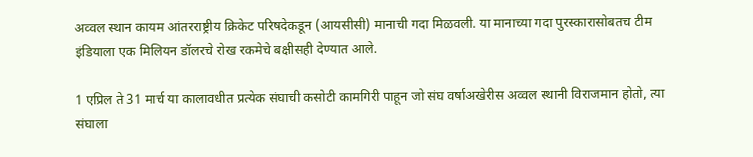अव्वल स्थान कायम आंतरराष्ट्रीय क्रिकेट परिषदेकडून (आयसीसी) मानाची गदा मिळवली. या मानाच्या गदा पुरस्कारासोबतच टीम इंडियाला एक मिलियन डॉलरचे रोख रकमेचे बक्षीसही देण्यात आले.

1 एप्रिल ते 31 मार्च या कालावधीत प्रत्येक संघाची कसोटी कामगिरी पाहून जो संघ वर्षाअखेरीस अव्वल स्थानी विराजमान होतो, त्या संघाला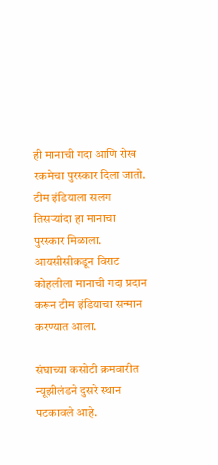ही मानाची गदा आणि रोख रकमेचा पुरस्कार दिला जातो. टीम इंडियाला सलग तिसर्‍यांदा हा मानाचा पुरस्कार मिळाला. आयसीसीकडून विराट कोहलीला मानाची गदा प्रदान करून टीम इंडियाचा सन्मान करण्यात आला.

संघाच्या कसोटी क्रमवारीत न्यूझीलंडने दुसरे स्थान पटकावले आहे.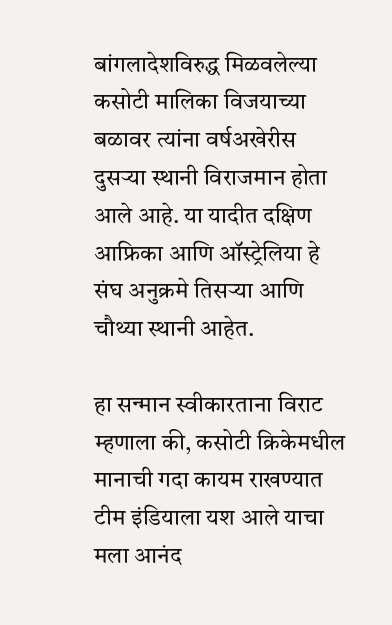बांगलादेशविरुद्ध मिळवलेल्या कसोटी मालिका विजयाच्या बळावर त्यांना वर्षअखेरीस दुसर्‍या स्थानी विराजमान होता आले आहे. या यादीत दक्षिण आफ्रिका आणि ऑस्ट्रेलिया हे संघ अनुक्रमे तिसर्‍या आणि चौथ्या स्थानी आहेत.

हा सन्मान स्वीकारताना विराट म्हणाला की, कसोटी क्रिकेमधील मानाची गदा कायम राखण्यात टीम इंडियाला यश आले याचा मला आनंद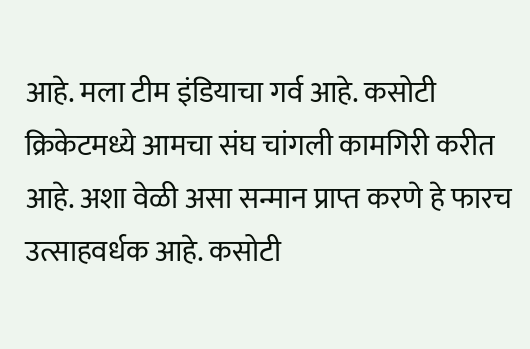आहे. मला टीम इंडियाचा गर्व आहे. कसोटी क्रिकेटमध्ये आमचा संघ चांगली कामगिरी करीत आहे. अशा वेळी असा सन्मान प्राप्त करणे हे फारच उत्साहवर्धक आहे. कसोटी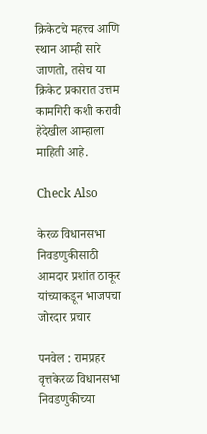क्रिकेटचे महत्त्व आणि स्थान आम्ही सारे जाणतो, तसेच या क्रिकेट प्रकारात उत्तम कामगिरी कशी करावी हेदेखील आम्हाला माहिती आहे.

Check Also

केरळ विधानसभा निवडणुकीसाठी आमदार प्रशांत ठाकूर यांच्याकडून भाजपचा जोरदार प्रचार

पनवेल : रामप्रहर वृत्तकेरळ विधानसभा निवडणुकीच्या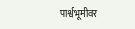पार्श्वभूमीवर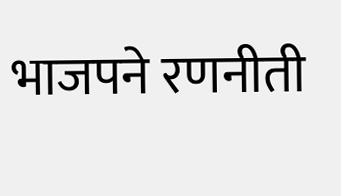भाजपने रणनीती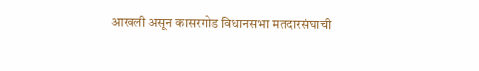आखली असून कासरगोड विधानसभा मतदारसंघाची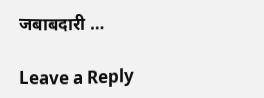जबाबदारी …

Leave a Reply